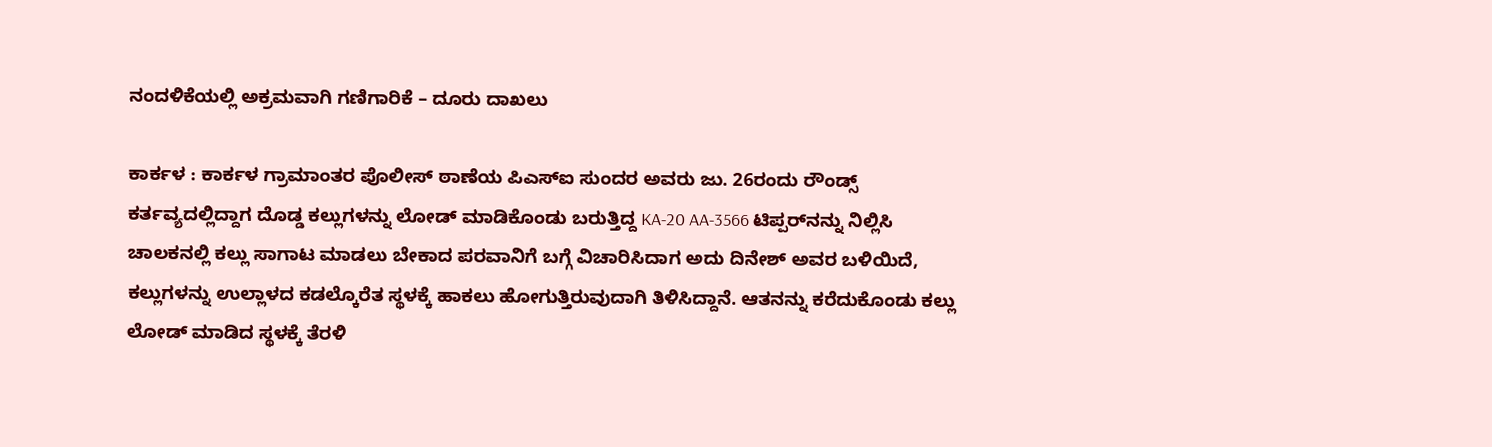ನಂದಳಿಕೆಯಲ್ಲಿ ಅಕ್ರಮವಾಗಿ ಗಣಿಗಾರಿಕೆ – ದೂರು ದಾಖಲು

ಕಾರ್ಕಳ : ಕಾರ್ಕಳ ಗ್ರಾಮಾಂತರ ಪೊಲೀಸ್‌ ಠಾಣೆಯ ಪಿಎಸ್‌ಐ ಸುಂದರ ಅವರು ಜು. 26ರಂದು ರೌಂಡ್ಸ್ ಕರ್ತವ್ಯದಲ್ಲಿದ್ದಾಗ ದೊಡ್ಡ ಕಲ್ಲುಗಳನ್ನು ಲೋಡ್ ಮಾಡಿಕೊಂಡು ಬರುತ್ತಿದ್ದ KA-20 AA-3566 ಟಿಪ್ಪರ್‌ನನ್ನು ನಿಲ್ಲಿಸಿ ಚಾಲಕನಲ್ಲಿ ಕಲ್ಲು ಸಾಗಾಟ ಮಾಡಲು ಬೇಕಾದ ಪರವಾನಿಗೆ ಬಗ್ಗೆ ವಿಚಾರಿಸಿದಾಗ ಅದು ದಿನೇಶ್‌ ಅವರ ಬಳಿಯಿದೆ, ಕಲ್ಲುಗಳನ್ನು ಉಲ್ಲಾಳದ ಕಡಲ್ಕೊರೆತ ಸ್ಥಳಕ್ಕೆ ಹಾಕಲು ಹೋಗುತ್ತಿರುವುದಾಗಿ ತಿಳಿಸಿದ್ದಾನೆ. ಆತನನ್ನು ಕರೆದುಕೊಂಡು ಕಲ್ಲು ಲೋಡ್ ಮಾಡಿದ ಸ್ಥಳಕ್ಕೆ ತೆರಳಿ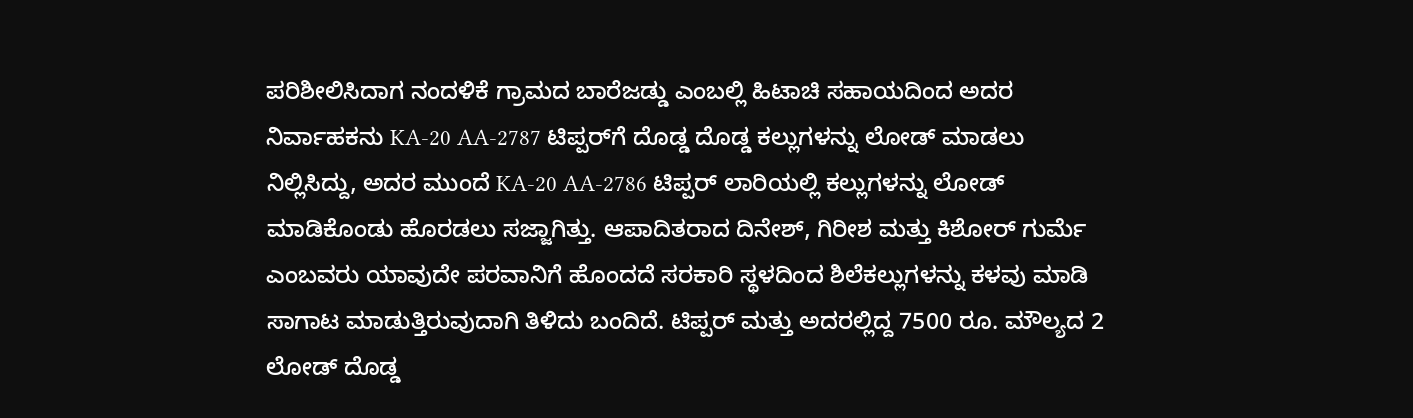ಪರಿಶೀಲಿಸಿದಾಗ ನಂದಳಿಕೆ ಗ್ರಾಮದ ಬಾರೆಜಡ್ಡು ಎಂಬಲ್ಲಿ ಹಿಟಾಚಿ ಸಹಾಯದಿಂದ ಅದರ ನಿರ್ವಾಹಕನು KA-20 AA-2787 ಟಿಪ್ಪರ್‌ಗೆ ದೊಡ್ಡ ದೊಡ್ಡ ಕಲ್ಲುಗಳನ್ನು ಲೋಡ್ ಮಾಡಲು ನಿಲ್ಲಿಸಿದ್ದು, ಅದರ ಮುಂದೆ KA-20 AA-2786 ಟಿಪ್ಪರ್ ಲಾರಿಯಲ್ಲಿ ಕಲ್ಲುಗಳನ್ನು ಲೋಡ್ ಮಾಡಿಕೊಂಡು ಹೊರಡಲು ಸಜ್ಜಾಗಿತ್ತು. ಆಪಾದಿತರಾದ ದಿನೇಶ್, ಗಿರೀಶ ಮತ್ತು ಕಿಶೋರ್ ಗುರ್ಮೆ ಎಂಬವರು ಯಾವುದೇ ಪರವಾನಿಗೆ ಹೊಂದದೆ ಸರಕಾರಿ ಸ್ಥಳದಿಂದ ಶಿಲೆಕಲ್ಲುಗಳನ್ನು ಕಳವು ಮಾಡಿ ಸಾಗಾಟ ಮಾಡುತ್ತಿರುವುದಾಗಿ ತಿಳಿದು ಬಂದಿದೆ. ಟಿಪ್ಪರ್ ಮತ್ತು ಅದರಲ್ಲಿದ್ದ 7500 ರೂ. ಮೌಲ್ಯದ 2 ಲೋಡ್ ದೊಡ್ಡ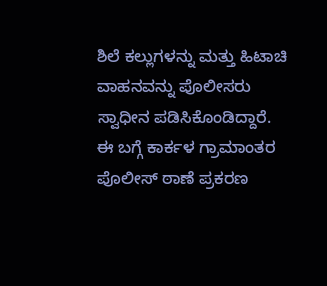ಶಿಲೆ ಕಲ್ಲುಗಳನ್ನು ಮತ್ತು ಹಿಟಾಚಿ ವಾಹನವನ್ನು ಪೊಲೀಸರು ಸ್ವಾಧೀನ ಪಡಿಸಿಕೊಂಡಿದ್ದಾರೆ. ಈ ಬಗ್ಗೆ ಕಾರ್ಕಳ ಗ್ರಾಮಾಂತರ ಪೊಲೀಸ್‌ ಠಾಣೆ ಪ್ರಕರಣ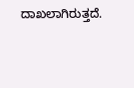ದಾಖಲಾಗಿರುತ್ತದೆ.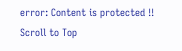error: Content is protected !!
Scroll to Top